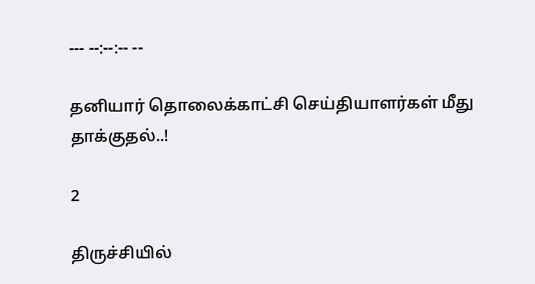--- --:--:-- --

தனியார் தொலைக்காட்சி செய்தியாளர்கள் மீது தாக்குதல்..!

2

திருச்சியில்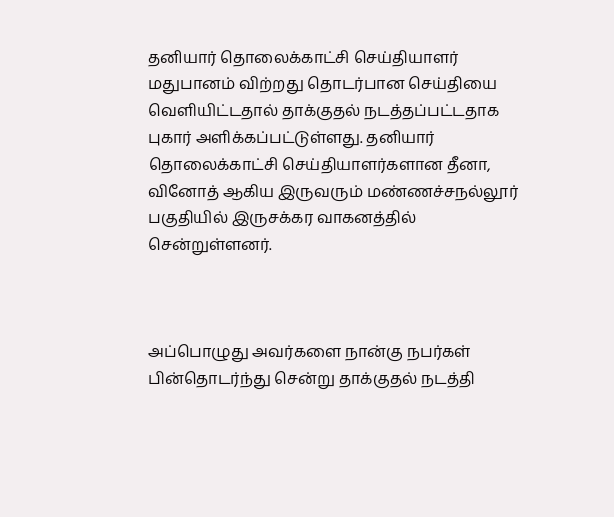தனியார் தொலைக்காட்சி செய்தியாளர் மதுபானம் விற்றது தொடர்பான செய்தியை வெளியிட்டதால் தாக்குதல் நடத்தப்பட்டதாக புகார் அளிக்கப்பட்டுள்ளது. தனியார் தொலைக்காட்சி செய்தியாளர்களான தீனா, வினோத் ஆகிய இருவரும் மண்ணச்சநல்லூர் பகுதியில் இருசக்கர வாகனத்தில் சென்றுள்ளனர்.



அப்பொழுது அவர்களை நான்கு நபர்கள் பின்தொடர்ந்து சென்று தாக்குதல் நடத்தி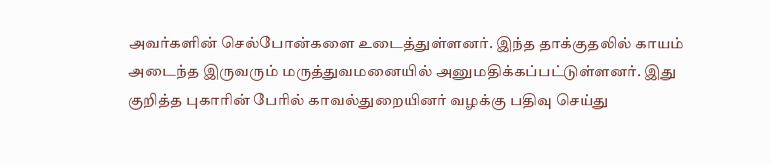அவர்களின் செல்போன்களை உடைத்துள்ளனர். இந்த தாக்குதலில் காயம் அடைந்த இருவரும் மருத்துவமனையில் அனுமதிக்கப்பட்டுள்ளனர். இது குறித்த புகாரின் பேரில் காவல்துறையினர் வழக்கு பதிவு செய்து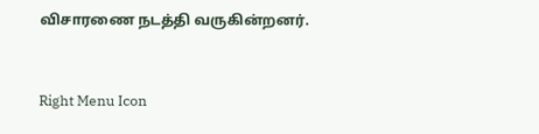விசாரணை நடத்தி வருகின்றனர்.



Right Menu Icon